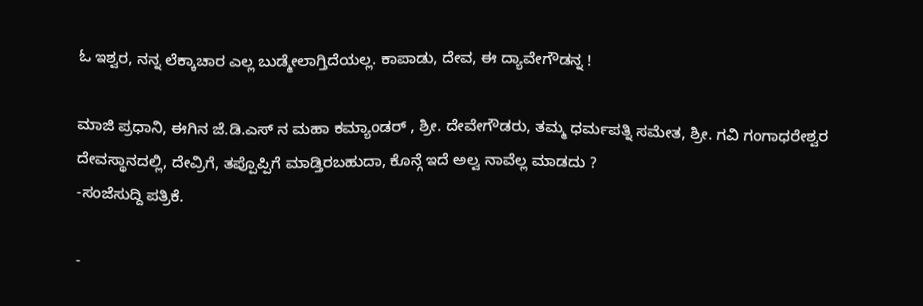ಓ ಇಶ್ವರ, ನನ್ನ ಲೆಕ್ಕಾಚಾರ ಎಲ್ಲ ಬುಡ್ಮೇಲಾಗ್ತಿದೆಯಲ್ಲ. ಕಾಪಾಡು, ದೇವ, ಈ ದ್ಯಾವೇಗೌಡನ್ನ !

ಮಾಜಿ ಪ್ರಧಾನಿ, ಈಗಿನ ಜೆ.ಡಿ.ಎಸ್ ನ ಮಹಾ ಕಮ್ಯಾಂಡರ್ , ಶ್ರೀ. ದೇವೇಗೌಡರು, ತಮ್ಮ ಧರ್ಮಪತ್ನಿ ಸಮೇತ, ಶ್ರೀ. ಗವಿ ಗಂಗಾಧರೇಶ್ವರ ದೇವಸ್ಥಾನದಲ್ಲಿ, ದೇವ್ರಿಗೆ, ತಪ್ಪೊಪ್ಪಿಗೆ ಮಾಡ್ತಿರಬಹುದಾ, ಕೊನ್ಗೆ ಇದೆ ಅಲ್ವ ನಾವೆಲ್ಲ ಮಾಡದು ?
-ಸಂಜೆಸುದ್ದಿ ಪತ್ರಿಕೆ.

-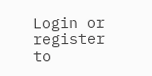Login or register to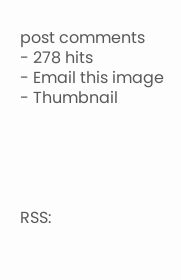post comments
- 278 hits
- Email this image
- Thumbnail





RSS: